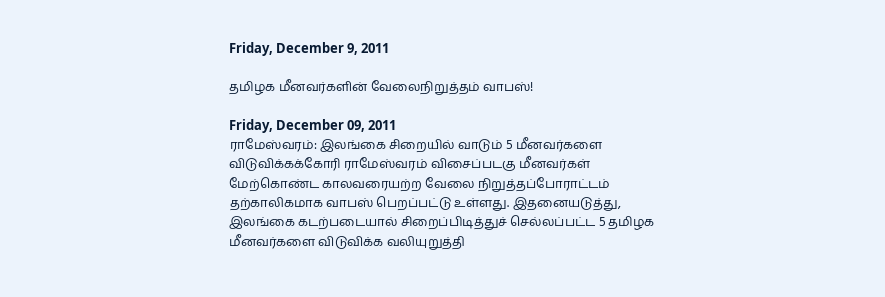Friday, December 9, 2011

தமிழக மீனவர்களின் வேலைநிறுத்தம் வாபஸ்!

Friday, December 09, 2011
ராமேஸ்வரம்: இலங்கை சிறையில் வாடும் 5 மீனவர்களை விடுவிக்கக்கோரி ராமேஸ்வரம் விசைப்படகு மீனவர்கள் மேற்கொண்ட காலவரையற்ற வேலை நிறுத்தப்போராட்டம் தற்காலிகமாக வாபஸ் பெறப்பட்டு உள்ளது. இதனையடுத்து, இலங்கை கடற்படையால் சிறைப்பிடித்துச் செல்லப்பட்ட 5 தமிழக மீனவர்களை விடுவிக்க வலியுறுத்தி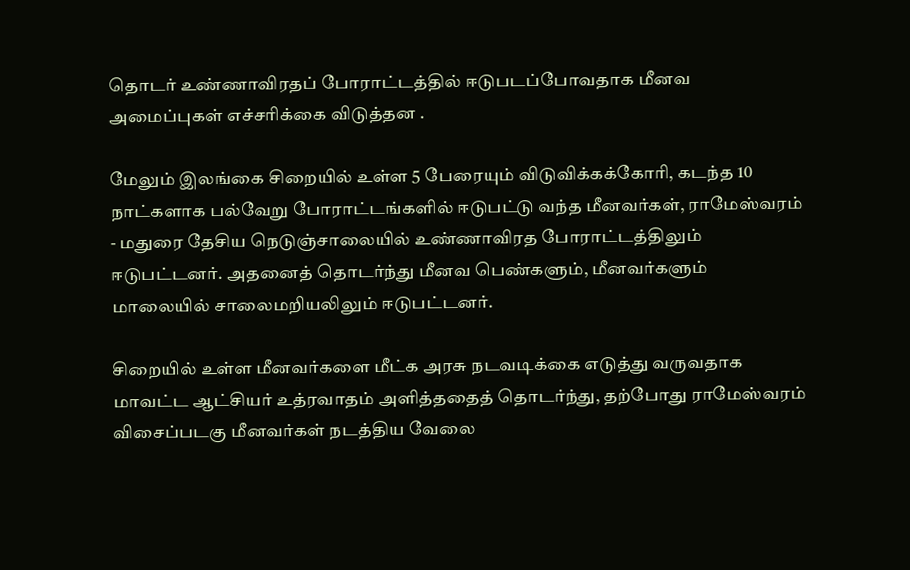தொடர் உண்ணாவிரதப் போராட்டத்தில் ஈடுபடப்போவதாக மீனவ அமைப்புகள் எச்சரிக்கை விடுத்தன .

மேலும் இலங்கை சிறையில் உள்ள 5 பேரையும் விடுவிக்கக்கோரி, கடந்த 10 நாட்களாக பல்வேறு போராட்டங்களில் ஈடுபட்டு வந்த மீனவர்கள், ராமேஸ்வரம் - மதுரை தேசிய நெடுஞ்சாலையில் உண்ணாவிரத போராட்டத்திலும் ஈடுபட்டனர். அதனைத் தொடர்ந்து மீனவ பெண்களும், மீனவர்களும் மாலையில் சாலைமறியலிலும் ஈடுபட்டனர்.

சிறையில் உள்ள மீனவர்களை மீட்க அரசு நடவடிக்கை எடுத்து வருவதாக மாவட்ட ஆட்சியர் உத்ரவாதம் அளித்ததைத் தொடர்ந்து, தற்போது ராமேஸ்வரம் விசைப்படகு மீனவர்கள் நடத்திய வேலை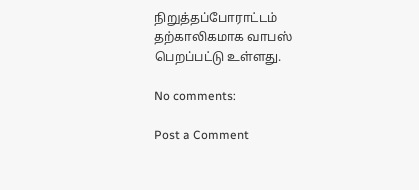நிறுத்தப்போராட்டம் தற்காலிகமாக வாபஸ் பெறப்பட்டு உள்ளது.

No comments:

Post a Comment